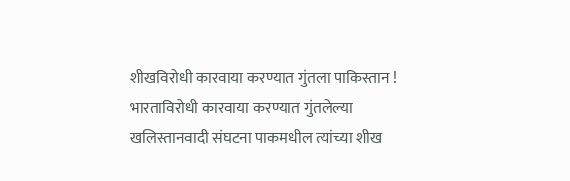शीखविरोधी कारवाया करण्यात गुंतला पाकिस्तान !
भारताविरोधी कारवाया करण्यात गुंतलेल्या खलिस्तानवादी संघटना पाकमधील त्यांच्या शीख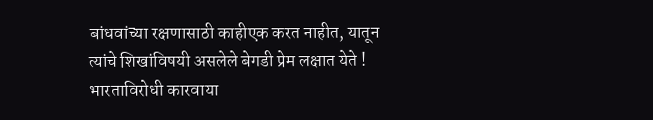बांधवांच्या रक्षणासाठी काहीएक करत नाहीत, यातून त्यांचे शिखांविषयी असलेले बेगडी प्रेम लक्षात येते !
भारताविरोधी कारवाया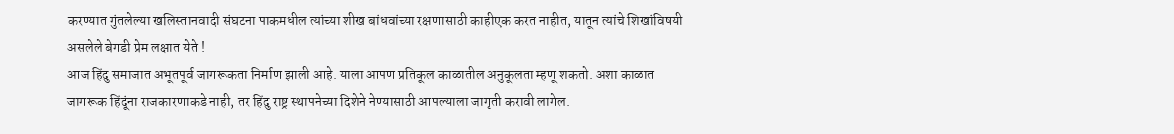करण्यात गुंतलेल्या खलिस्तानवादी संघटना पाकमधील त्यांच्या शीख बांधवांच्या रक्षणासाठी काहीएक करत नाहीत, यातून त्यांचे शिखांविषयी असलेले बेगडी प्रेम लक्षात येते !
आज हिंदु समाजात अभूतपूर्व जागरूकता निर्माण झाली आहे. याला आपण प्रतिकूल काळातील अनुकूलता म्हणू शकतो. अशा काळात जागरूक हिंदूंना राजकारणाकडे नाही, तर हिंदु राष्ट्र स्थापनेच्या दिशेने नेण्यासाठी आपल्याला जागृती करावी लागेल.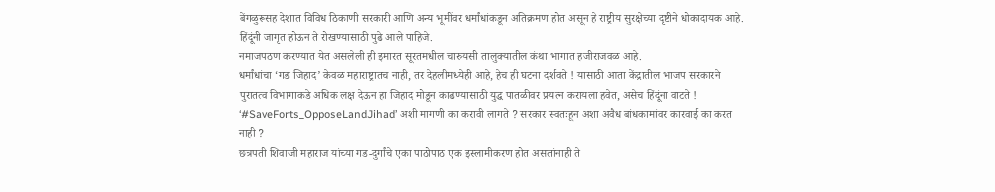बेंगळुरूसह देशात विविध ठिकाणी सरकारी आणि अन्य भूमींवर धर्मांधांकडून अतिक्रमण होत असून हे राष्ट्रीय सुरक्षेच्या दृष्टीने धोकादायक आहे. हिंदूंनी जागृत होऊन ते रोखण्यासाठी पुढे आले पाहिजे.
नमाजपठण करण्यात येत असलेली ही इमारत सूरतमधील चारुयसी तालुक्यातील कंथा भागात हजीराजवळ आहे.
धर्मांधांचा ‘गड जिहाद’ केवळ महाराष्ट्रातच नाही, तर देहलीमध्येही आहे, हेच ही घटना दर्शवते ! यासाठी आता केंद्रातील भाजप सरकारने पुरातत्व विभागाकडे अधिक लक्ष देऊन हा जिहाद मोडून काढण्यासाठी युद्ध पातळीवर प्रयत्न करायला हवेत, असेच हिंदूंना वाटते !
‘#SaveForts_OpposeLandJihad’ अशी मागणी का करावी लागते ? सरकार स्वतःहून अशा अवैध बांधकामांवर कारवाई का करत नाही ?
छत्रपती शिवाजी महाराज यांच्या गड-दुर्गांचे एका पाठोपाठ एक इस्लामीकरण होत असतांनाही ते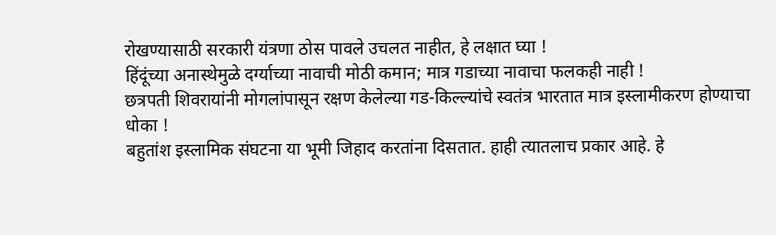रोखण्यासाठी सरकारी यंत्रणा ठोस पावले उचलत नाहीत, हे लक्षात घ्या !
हिंदूंच्या अनास्थेमुळे दर्ग्याच्या नावाची मोठी कमान; मात्र गडाच्या नावाचा फलकही नाही !
छत्रपती शिवरायांनी मोगलांपासून रक्षण केलेल्या गड-किल्ल्यांचे स्वतंत्र भारतात मात्र इस्लामीकरण होण्याचा धोका !
बहुतांश इस्लामिक संघटना या भूमी जिहाद करतांना दिसतात. हाही त्यातलाच प्रकार आहे. हे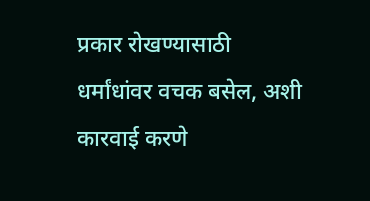प्रकार रोखण्यासाठी धर्मांधांवर वचक बसेल, अशी कारवाई करणे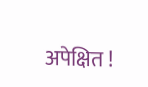अपेक्षित !